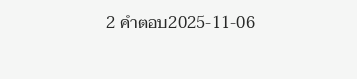2 คำตอบ2025-11-06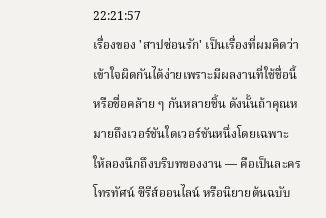22:21:57
เรื่องของ 'สาปซ่อนรัก' เป็นเรื่องที่ผมคิดว่าเข้าใจผิดกันได้ง่ายเพราะมีผลงานที่ใช้ชื่อนี้หรือชื่อคล้าย ๆ กันหลายชิ้น ดังนั้นถ้าคุณหมายถึงเวอร์ชันใดเวอร์ชันหนึ่งโดยเฉพาะ ให้ลองนึกถึงบริบทของงาน — คือเป็นละครโทรทัศน์ ซีรีส์ออนไลน์ หรือนิยายต้นฉบับ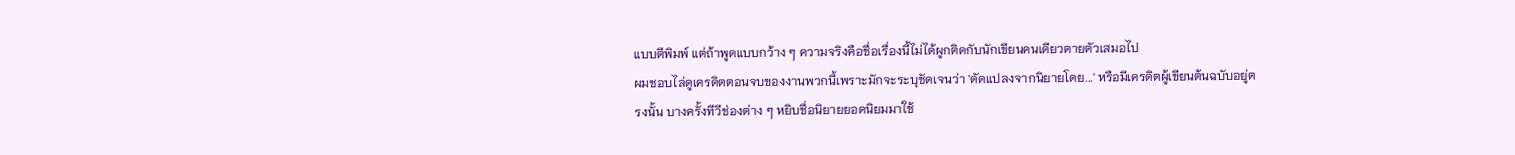แบบตีพิมพ์ แต่ถ้าพูดแบบกว้าง ๆ ความจริงคือชื่อเรื่องนี้ไม่ได้ผูกติดกับนักเขียนคนเดียวตายตัวเสมอไป
ผมชอบไล่ดูเครดิตตอนจบของงานพวกนี้เพราะมักจะระบุชัดเจนว่า 'ดัดแปลงจากนิยายโดย...' หรือมีเครดิตผู้เขียนต้นฉบับอยู่ตรงนั้น บางครั้งทีวีช่องต่าง ๆ หยิบชื่อนิยายยอดนิยมมาใช้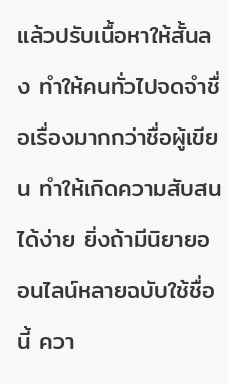แล้วปรับเนื้อหาให้สั้นลง ทำให้คนทั่วไปจดจำชื่อเรื่องมากกว่าชื่อผู้เขียน ทำให้เกิดความสับสนได้ง่าย ยิ่งถ้ามีนิยายออนไลน์หลายฉบับใช้ชื่อนี้ ควา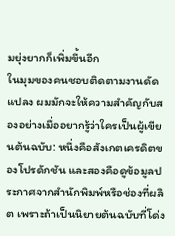มยุ่งยากก็เพิ่มขึ้นอีก
ในมุมของคนชอบติดตามงานดัดแปลง ผมมักจะให้ความสำคัญกับสองอย่างเมื่ออยากรู้ว่าใครเป็นผู้เขียนต้นฉบับ: หนึ่งคือสังเกตเครดิตของโปรดักชัน และสองคือดูข้อมูลประกาศจากสำนักพิมพ์หรือช่องที่ผลิต เพราะถ้าเป็นนิยายต้นฉบับที่โด่ง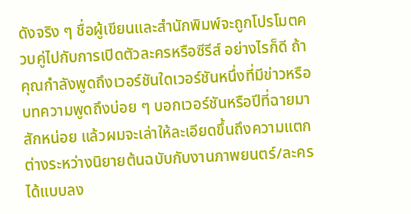ดังจริง ๆ ชื่อผู้เขียนและสำนักพิมพ์จะถูกโปรโมตควบคู่ไปกับการเปิดตัวละครหรือซีรีส์ อย่างไรก็ดี ถ้าคุณกำลังพูดถึงเวอร์ชันใดเวอร์ชันหนึ่งที่มีข่าวหรือบทความพูดถึงบ่อย ๆ บอกเวอร์ชันหรือปีที่ฉายมาสักหน่อย แล้วผมจะเล่าให้ละเอียดขึ้นถึงความแตกต่างระหว่างนิยายต้นฉบับกับงานภาพยนตร์/ละครได้แบบลง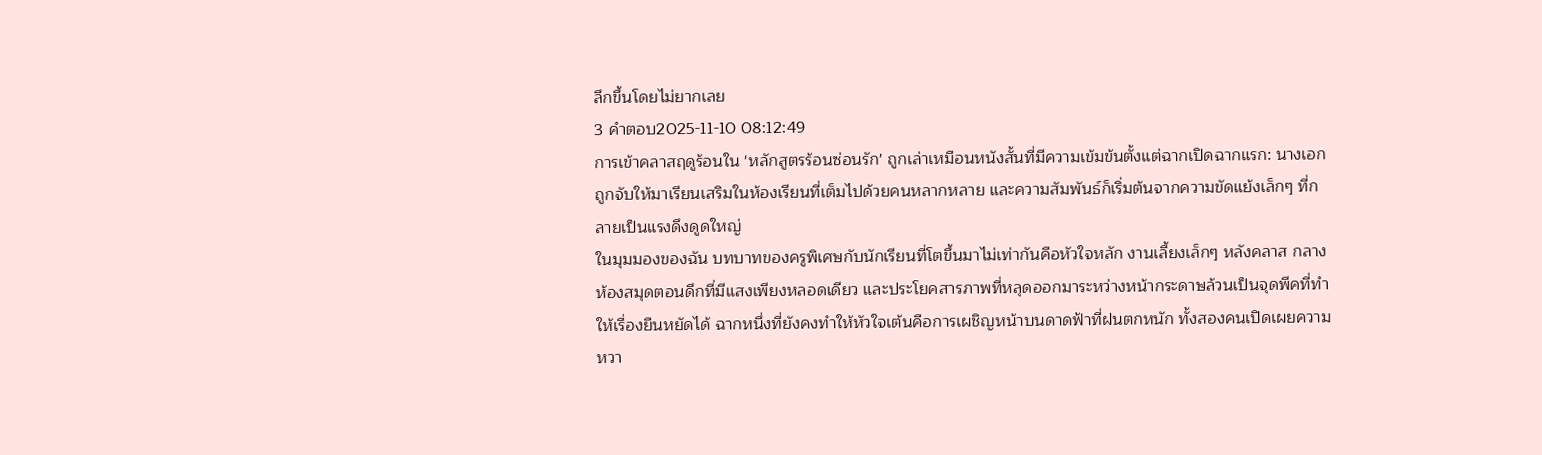ลึกขึ้นโดยไม่ยากเลย
3 คำตอบ2025-11-10 08:12:49
การเข้าคลาสฤดูร้อนใน 'หลักสูตรร้อนซ่อนรัก' ถูกเล่าเหมือนหนังสั้นที่มีความเข้มข้นตั้งแต่ฉากเปิดฉากแรก: นางเอกถูกจับให้มาเรียนเสริมในห้องเรียนที่เต็มไปด้วยคนหลากหลาย และความสัมพันธ์ก็เริ่มต้นจากความขัดแย้งเล็กๆ ที่กลายเป็นแรงดึงดูดใหญ่
ในมุมมองของฉัน บทบาทของครูพิเศษกับนักเรียนที่โตขึ้นมาไม่เท่ากันคือหัวใจหลัก งานเลี้ยงเล็กๆ หลังคลาส กลางห้องสมุดตอนดึกที่มีแสงเพียงหลอดเดียว และประโยคสารภาพที่หลุดออกมาระหว่างหน้ากระดาษล้วนเป็นจุดพีคที่ทำให้เรื่องยืนหยัดได้ ฉากหนึ่งที่ยังคงทำให้หัวใจเต้นคือการเผชิญหน้าบนดาดฟ้าที่ฝนตกหนัก ทั้งสองคนเปิดเผยความหวา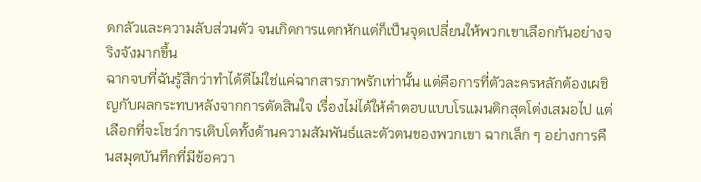ดกลัวและความลับส่วนตัว จนเกิดการแตกหักแต่ก็เป็นจุดเปลี่ยนให้พวกเขาเลือกกันอย่างจริงจังมากขึ้น
ฉากจบที่ฉันรู้สึกว่าทำได้ดีไม่ใช่แค่ฉากสารภาพรักเท่านั้น แต่คือการที่ตัวละครหลักต้องเผชิญกับผลกระทบหลังจากการตัดสินใจ เรื่องไม่ได้ให้คำตอบแบบโรแมนติกสุดโต่งเสมอไป แต่เลือกที่จะโชว์การเติบโตทั้งด้านความสัมพันธ์และตัวตนของพวกเขา ฉากเล็ก ๆ อย่างการคืนสมุดบันทึกที่มีข้อควา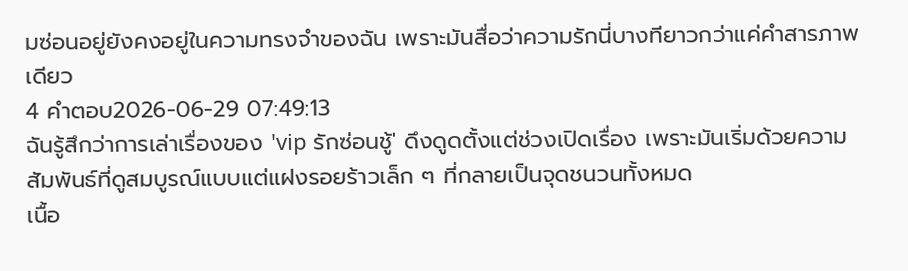มซ่อนอยู่ยังคงอยู่ในความทรงจำของฉัน เพราะมันสื่อว่าความรักนี่บางทียาวกว่าแค่คำสารภาพเดียว
4 คำตอบ2026-06-29 07:49:13
ฉันรู้สึกว่าการเล่าเรื่องของ 'vip รักซ่อนชู้' ดึงดูดตั้งแต่ช่วงเปิดเรื่อง เพราะมันเริ่มด้วยความสัมพันธ์ที่ดูสมบูรณ์แบบแต่แฝงรอยร้าวเล็ก ๆ ที่กลายเป็นจุดชนวนทั้งหมด
เนื้อ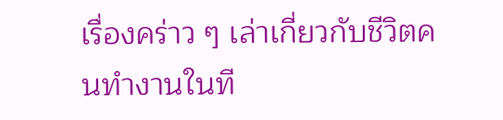เรื่องคร่าว ๆ เล่าเกี่ยวกับชีวิตคนทำงานในที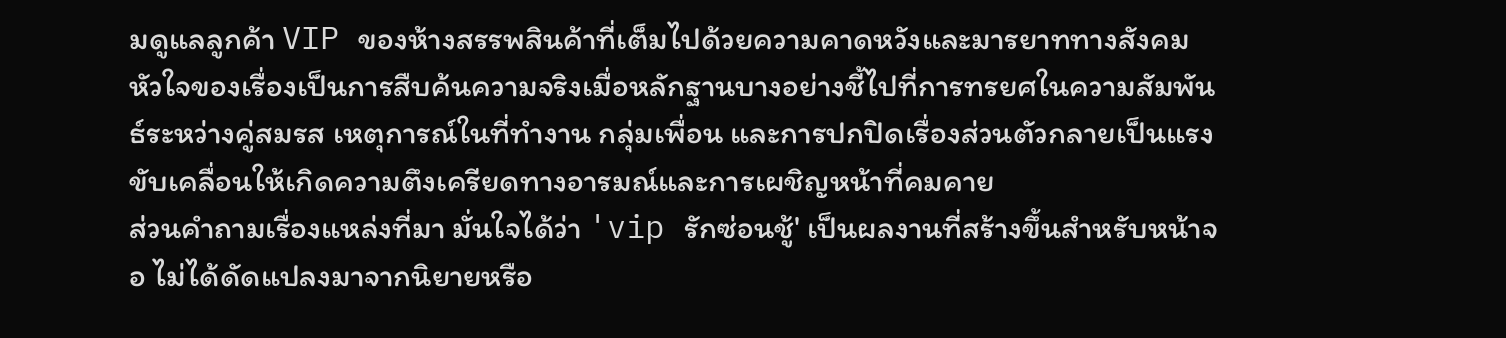มดูแลลูกค้า VIP ของห้างสรรพสินค้าที่เต็มไปด้วยความคาดหวังและมารยาททางสังคม หัวใจของเรื่องเป็นการสืบค้นความจริงเมื่อหลักฐานบางอย่างชี้ไปที่การทรยศในความสัมพันธ์ระหว่างคู่สมรส เหตุการณ์ในที่ทำงาน กลุ่มเพื่อน และการปกปิดเรื่องส่วนตัวกลายเป็นแรงขับเคลื่อนให้เกิดความตึงเครียดทางอารมณ์และการเผชิญหน้าที่คมคาย
ส่วนคำถามเรื่องแหล่งที่มา มั่นใจได้ว่า 'vip รักซ่อนชู้' เป็นผลงานที่สร้างขึ้นสำหรับหน้าจอ ไม่ได้ดัดแปลงมาจากนิยายหรือ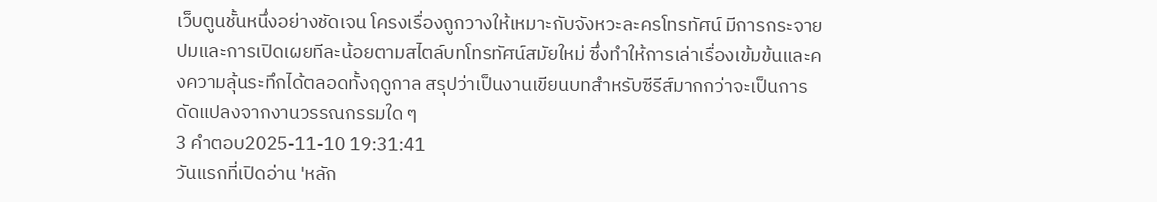เว็บตูนชั้นหนึ่งอย่างชัดเจน โครงเรื่องถูกวางให้เหมาะกับจังหวะละครโทรทัศน์ มีการกระจายปมและการเปิดเผยทีละน้อยตามสไตล์บทโทรทัศน์สมัยใหม่ ซึ่งทำให้การเล่าเรื่องเข้มข้นและคงความลุ้นระทึกได้ตลอดทั้งฤดูกาล สรุปว่าเป็นงานเขียนบทสำหรับซีรีส์มากกว่าจะเป็นการดัดแปลงจากงานวรรณกรรมใด ๆ
3 คำตอบ2025-11-10 19:31:41
วันแรกที่เปิดอ่าน 'หลัก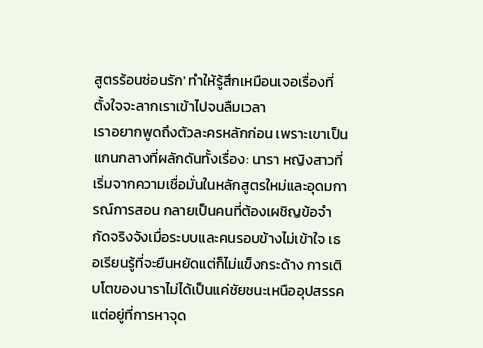สูตรร้อนซ่อนรัก' ทำให้รู้สึกเหมือนเจอเรื่องที่ตั้งใจจะลากเราเข้าไปจนลืมเวลา
เราอยากพูดถึงตัวละครหลักก่อน เพราะเขาเป็นแกนกลางที่ผลักดันทั้งเรื่อง: นารา หญิงสาวที่เริ่มจากความเชื่อมั่นในหลักสูตรใหม่และอุดมการณ์การสอน กลายเป็นคนที่ต้องเผชิญข้อจำกัดจริงจังเมื่อระบบและคนรอบข้างไม่เข้าใจ เธอเรียนรู้ที่จะยืนหยัดแต่ก็ไม่แข็งกระด้าง การเติบโตของนาราไม่ได้เป็นแค่ชัยชนะเหนืออุปสรรค แต่อยู่ที่การหาจุด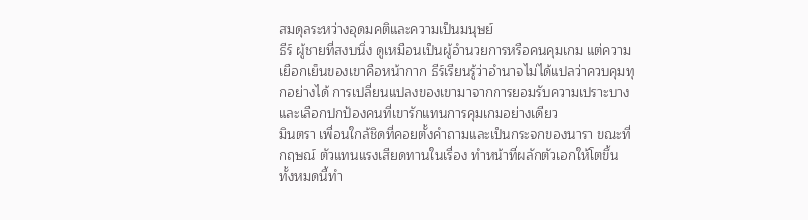สมดุลระหว่างอุดมคติและความเป็นมนุษย์
ธีร์ ผู้ชายที่สงบนิ่ง ดูเหมือนเป็นผู้อำนวยการหรือคนคุมเกม แต่ความเยือกเย็นของเขาคือหน้ากาก ธีร์เรียนรู้ว่าอำนาจไม่ได้แปลว่าควบคุมทุกอย่างได้ การเปลี่ยนแปลงของเขามาจากการยอมรับความเปราะบางและเลือกปกป้องคนที่เขารักแทนการคุมเกมอย่างเดียว
มินตรา เพื่อนใกล้ชิดที่คอยตั้งคำถามและเป็นกระจกของนารา ขณะที่กฤษณ์ ตัวแทนแรงเสียดทานในเรื่อง ทำหน้าที่ผลักตัวเอกให้โตขึ้น ทั้งหมดนี้ทำ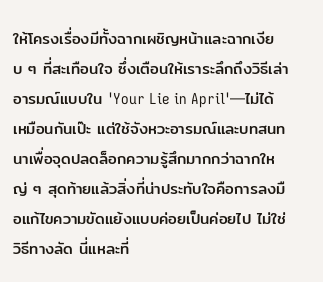ให้โครงเรื่องมีทั้งฉากเผชิญหน้าและฉากเงียบ ๆ ที่สะเทือนใจ ซึ่งเตือนให้เราระลึกถึงวิธีเล่าอารมณ์แบบใน 'Your Lie in April'—ไม่ได้เหมือนกันเป๊ะ แต่ใช้จังหวะอารมณ์และบทสนทนาเพื่อจุดปลดล็อกความรู้สึกมากกว่าฉากใหญ่ ๆ สุดท้ายแล้วสิ่งที่น่าประทับใจคือการลงมือแก้ไขความขัดแย้งแบบค่อยเป็นค่อยไป ไม่ใช่วิธีทางลัด นี่แหละที่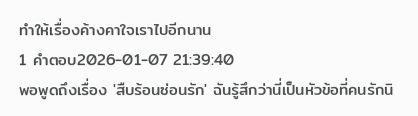ทำให้เรื่องค้างคาใจเราไปอีกนาน
1 คำตอบ2026-01-07 21:39:40
พอพูดถึงเรื่อง 'สืบร้อนซ่อนรัก' ฉันรู้สึกว่านี่เป็นหัวข้อที่คนรักนิ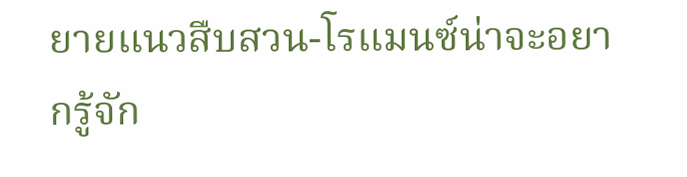ยายแนวสืบสวน-โรแมนซ์น่าจะอยากรู้จัก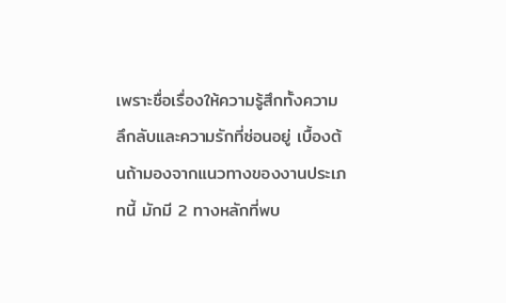เพราะชื่อเรื่องให้ความรู้สึกทั้งความลึกลับและความรักที่ซ่อนอยู่ เบื้องต้นถ้ามองจากแนวทางของงานประเภทนี้ มักมี 2 ทางหลักที่พบ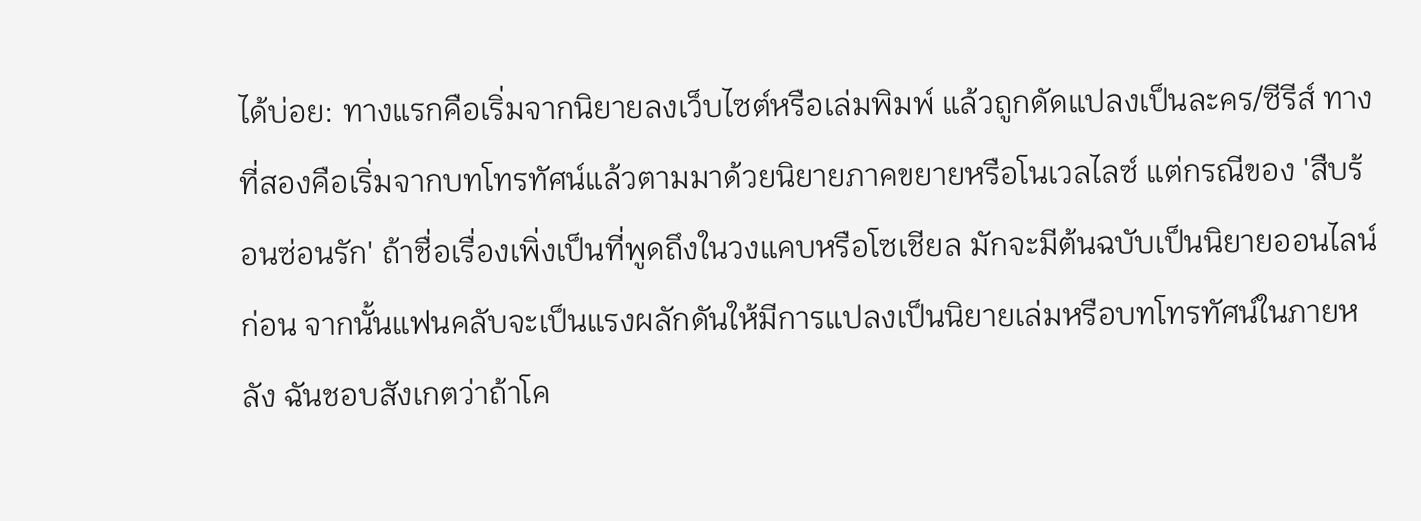ได้บ่อย: ทางแรกคือเริ่มจากนิยายลงเว็บไซต์หรือเล่มพิมพ์ แล้วถูกดัดแปลงเป็นละคร/ซีรีส์ ทางที่สองคือเริ่มจากบทโทรทัศน์แล้วตามมาด้วยนิยายภาคขยายหรือโนเวลไลซ์ แต่กรณีของ 'สืบร้อนซ่อนรัก' ถ้าชื่อเรื่องเพิ่งเป็นที่พูดถึงในวงแคบหรือโซเชียล มักจะมีต้นฉบับเป็นนิยายออนไลน์ก่อน จากนั้นแฟนคลับจะเป็นแรงผลักดันให้มีการแปลงเป็นนิยายเล่มหรือบทโทรทัศน์ในภายหลัง ฉันชอบสังเกตว่าถ้าโค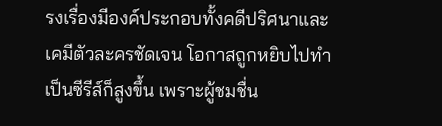รงเรื่องมีองค์ประกอบทั้งคดีปริศนาและเคมีตัวละครชัดเจน โอกาสถูกหยิบไปทำเป็นซีรีส์ก็สูงขึ้น เพราะผู้ชมชื่น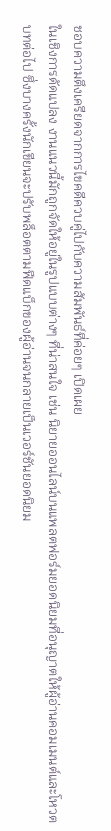ชอบความตึงเครียดจากการไขคดีควบคู่ไปกับความสัมพันธ์ที่ค่อยๆ เปิดเผย
ในเชิงการดัดแปลง งานแนวนี้มักถูกจัดให้อยู่ในรูปแบบต่างๆ ที่น่าสนใจ เช่น นิยายออนไลน์บนแพลตฟอร์มยอดนิยมที่อนุญาตให้ผู้อ่านคอมเมนต์และโหวตบทต่อไป ซึ่งบางครั้งนักเขียนจะปรับพล็อตตามฟีดแบ็กของผู้อ่านจนกลายเป็นเวอร์ชันยอดนิยม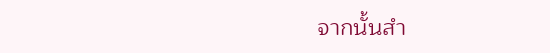จากนั้นสำ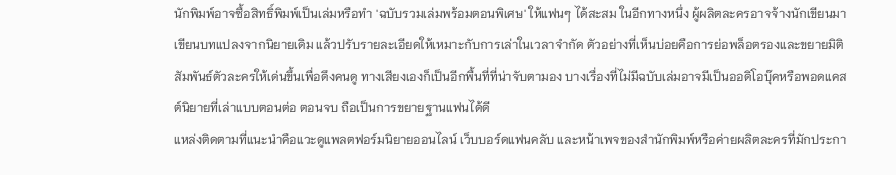นักพิมพ์อาจซื้อสิทธิ์พิมพ์เป็นเล่มหรือทำ 'ฉบับรวมเล่มพร้อมตอนพิเศษ' ให้แฟนๆ ได้สะสม ในอีกทางหนึ่ง ผู้ผลิตละครอาจจ้างนักเขียนมาเขียนบทแปลงจากนิยายเดิม แล้วปรับรายละเอียดให้เหมาะกับการเล่าในเวลาจำกัด ตัวอย่างที่เห็นบ่อยคือการย่อพล็อตรองและขยายมิติสัมพันธ์ตัวละครให้เด่นขึ้นเพื่อดึงคนดู ทางเสียงเองก็เป็นอีกพื้นที่ที่น่าจับตามอง บางเรื่องที่ไม่มีฉบับเล่มอาจมีเป็นออดิโอบุ๊คหรือพอดแคสต์นิยายที่เล่าแบบตอนต่อ ตอนจบ ถือเป็นการขยายฐานแฟนได้ดี
แหล่งติดตามที่แนะนำคือแวะดูแพลตฟอร์มนิยายออนไลน์ เว็บบอร์ดแฟนคลับ และหน้าเพจของสำนักพิมพ์หรือค่ายผลิตละครที่มักประกา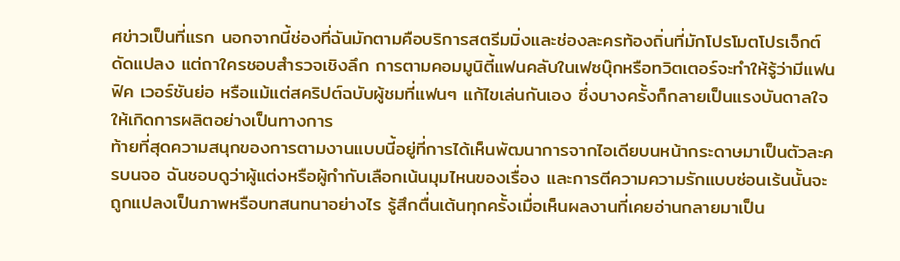ศข่าวเป็นที่แรก นอกจากนี้ช่องที่ฉันมักตามคือบริการสตรีมมิ่งและช่องละครท้องถิ่นที่มักโปรโมตโปรเจ็กต์ดัดแปลง แต่ถาใครชอบสำรวจเชิงลึก การตามคอมมูนิตี้แฟนคลับในเฟซบุ๊กหรือทวิตเตอร์จะทำให้รู้ว่ามีแฟนฟิค เวอร์ชันย่อ หรือแม้แต่สคริปต์ฉบับผู้ชมที่แฟนๆ แก้ไขเล่นกันเอง ซึ่งบางครั้งก็กลายเป็นแรงบันดาลใจให้เกิดการผลิตอย่างเป็นทางการ
ท้ายที่สุดความสนุกของการตามงานแบบนี้อยู่ที่การได้เห็นพัฒนาการจากไอเดียบนหน้ากระดาษมาเป็นตัวละครบนจอ ฉันชอบดูว่าผู้แต่งหรือผู้กำกับเลือกเน้นมุมไหนของเรื่อง และการตีความความรักแบบซ่อนเร้นนั้นจะถูกแปลงเป็นภาพหรือบทสนทนาอย่างไร รู้สึกตื่นเต้นทุกครั้งเมื่อเห็นผลงานที่เคยอ่านกลายมาเป็น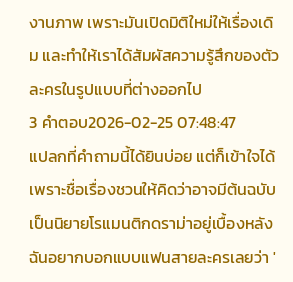งานภาพ เพราะมันเปิดมิติใหม่ให้เรื่องเดิม และทำให้เราได้สัมผัสความรู้สึกของตัวละครในรูปแบบที่ต่างออกไป
3 คำตอบ2026-02-25 07:48:47
แปลกที่คำถามนี้ได้ยินบ่อย แต่ก็เข้าใจได้เพราะชื่อเรื่องชวนให้คิดว่าอาจมีต้นฉบับเป็นนิยายโรแมนติกดราม่าอยู่เบื้องหลัง
ฉันอยากบอกแบบแฟนสายละครเลยว่า '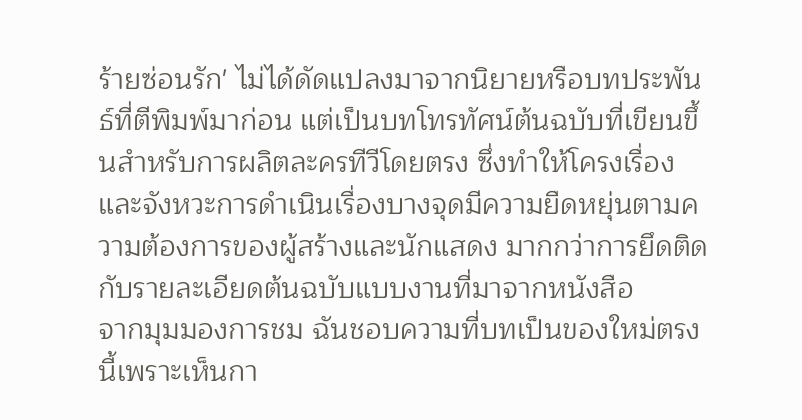ร้ายซ่อนรัก' ไม่ได้ดัดแปลงมาจากนิยายหรือบทประพันธ์ที่ตีพิมพ์มาก่อน แต่เป็นบทโทรทัศน์ต้นฉบับที่เขียนขึ้นสำหรับการผลิตละครทีวีโดยตรง ซึ่งทำให้โครงเรื่องและจังหวะการดำเนินเรื่องบางจุดมีความยืดหยุ่นตามความต้องการของผู้สร้างและนักแสดง มากกว่าการยึดติดกับรายละเอียดต้นฉบับแบบงานที่มาจากหนังสือ
จากมุมมองการชม ฉันชอบความที่บทเป็นของใหม่ตรงนี้เพราะเห็นกา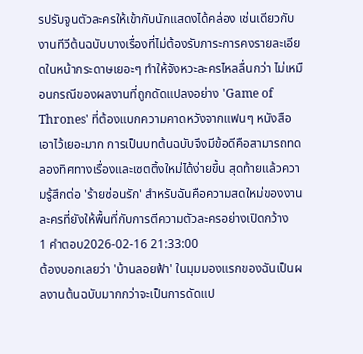รปรับจูนตัวละครให้เข้ากับนักแสดงได้คล่อง เช่นเดียวกับงานทีวีต้นฉบับบางเรื่องที่ไม่ต้องรับภาระการคงรายละเอียดในหน้ากระดาษเยอะๆ ทำให้จังหวะละครไหลลื่นกว่า ไม่เหมือนกรณีของผลงานที่ถูกดัดแปลงอย่าง 'Game of Thrones' ที่ต้องแบกความคาดหวังจากแฟนๆ หนังสือเอาไว้เยอะมาก การเป็นบทต้นฉบับจึงมีข้อดีคือสามารถทดลองทิศทางเรื่องและเซตติ้งใหม่ได้ง่ายขึ้น สุดท้ายแล้วความรู้สึกต่อ 'ร้ายซ่อนรัก' สำหรับฉันคือความสดใหม่ของงานละครที่ยังให้พื้นที่กับการตีความตัวละครอย่างเปิดกว้าง
1 คำตอบ2026-02-16 21:33:00
ต้องบอกเลยว่า 'บ้านลอยฟ้า' ในมุมมองแรกของฉันเป็นผลงานต้นฉบับมากกว่าจะเป็นการดัดแป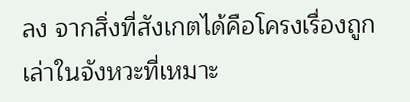ลง จากสิ่งที่สังเกตได้คือโครงเรื่องถูกเล่าในจังหวะที่เหมาะ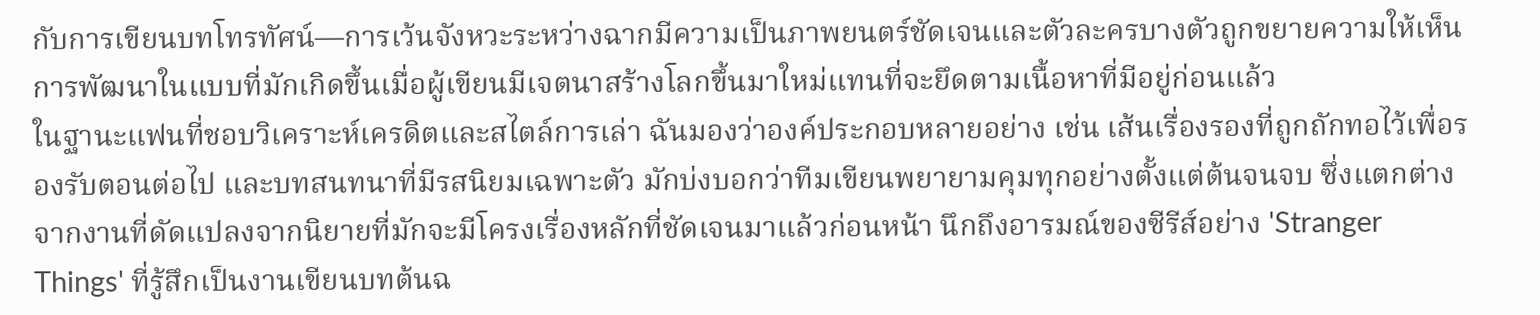กับการเขียนบทโทรทัศน์—การเว้นจังหวะระหว่างฉากมีความเป็นภาพยนตร์ชัดเจนและตัวละครบางตัวถูกขยายความให้เห็นการพัฒนาในแบบที่มักเกิดขึ้นเมื่อผู้เขียนมีเจตนาสร้างโลกขึ้นมาใหม่แทนที่จะยึดตามเนื้อหาที่มีอยู่ก่อนแล้ว
ในฐานะแฟนที่ชอบวิเคราะห์เครดิตและสไตล์การเล่า ฉันมองว่าองค์ประกอบหลายอย่าง เช่น เส้นเรื่องรองที่ถูกถักทอไว้เพื่อรองรับตอนต่อไป และบทสนทนาที่มีรสนิยมเฉพาะตัว มักบ่งบอกว่าทีมเขียนพยายามคุมทุกอย่างตั้งแต่ต้นจนจบ ซึ่งแตกต่างจากงานที่ดัดแปลงจากนิยายที่มักจะมีโครงเรื่องหลักที่ชัดเจนมาแล้วก่อนหน้า นึกถึงอารมณ์ของซีรีส์อย่าง 'Stranger Things' ที่รู้สึกเป็นงานเขียนบทต้นฉ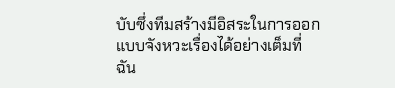บับซึ่งทีมสร้างมีอิสระในการออกแบบจังหวะเรื่องได้อย่างเต็มที่
ฉัน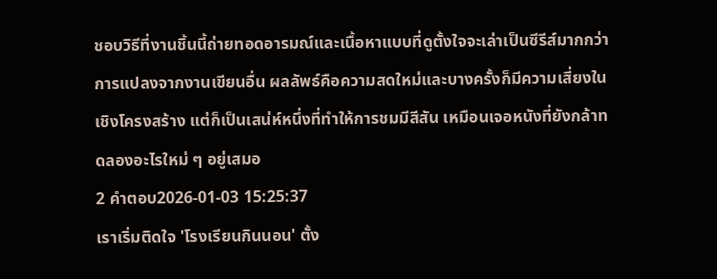ชอบวิธีที่งานชิ้นนี้ถ่ายทอดอารมณ์และเนื้อหาแบบที่ดูตั้งใจจะเล่าเป็นซีรีส์มากกว่าการแปลงจากงานเขียนอื่น ผลลัพธ์คือความสดใหม่และบางครั้งก็มีความเสี่ยงในเชิงโครงสร้าง แต่ก็เป็นเสน่ห์หนึ่งที่ทำให้การชมมีสีสัน เหมือนเจอหนังที่ยังกล้าทดลองอะไรใหม่ ๆ อยู่เสมอ
2 คำตอบ2026-01-03 15:25:37
เราเริ่มติดใจ 'โรงเรียนกินนอน' ตั้ง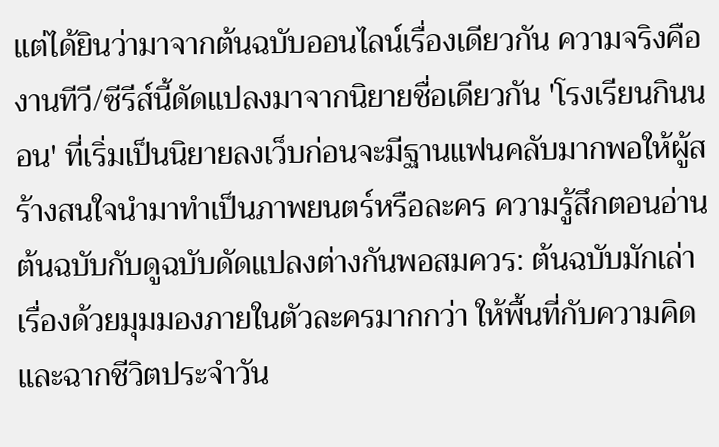แต่ได้ยินว่ามาจากต้นฉบับออนไลน์เรื่องเดียวกัน ความจริงคืองานทีวี/ซีรีส์นี้ดัดแปลงมาจากนิยายชื่อเดียวกัน 'โรงเรียนกินนอน' ที่เริ่มเป็นนิยายลงเว็บก่อนจะมีฐานแฟนคลับมากพอให้ผู้สร้างสนใจนำมาทำเป็นภาพยนตร์หรือละคร ความรู้สึกตอนอ่านต้นฉบับกับดูฉบับดัดแปลงต่างกันพอสมควร: ต้นฉบับมักเล่าเรื่องด้วยมุมมองภายในตัวละครมากกว่า ให้พื้นที่กับความคิดและฉากชีวิตประจำวัน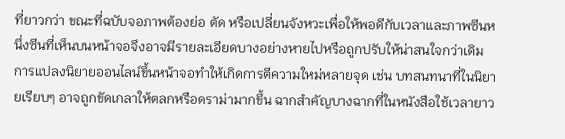ที่ยาวกว่า ขณะที่ฉบับจอภาพต้องย่อ ตัด หรือเปลี่ยนจังหวะเพื่อให้พอดีกับเวลาและภาพซีนหนึ่งซีนที่เห็นบนหน้าจอจึงอาจมีรายละเอียดบางอย่างหายไปหรือถูกปรับให้น่าสนใจกว่าเดิม
การแปลงนิยายออนไลน์ขึ้นหน้าจอทำให้เกิดการตีความใหม่หลายจุด เช่น บทสนทนาที่ในนิยายเรียบๆ อาจถูกขัดเกลาให้ตลกหรือดราม่ามากขึ้น ฉากสำคัญบางฉากที่ในหนังสือใช้เวลายาว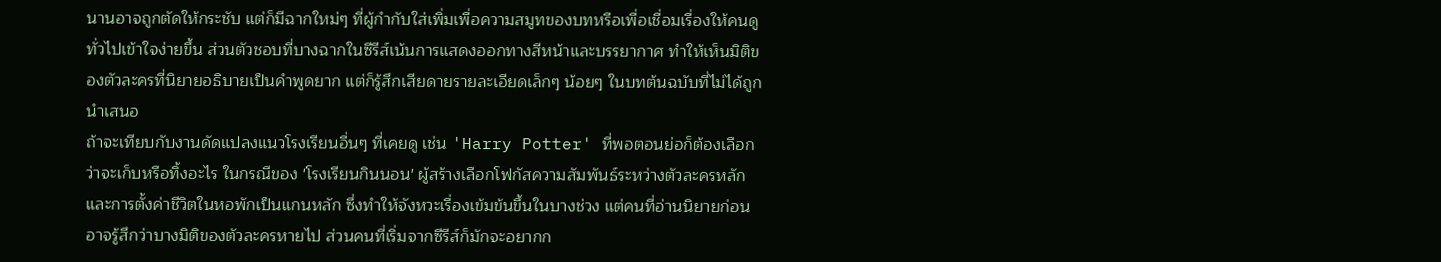นานอาจถูกตัดให้กระชับ แต่ก็มีฉากใหม่ๆ ที่ผู้กำกับใส่เพิ่มเพื่อความสมูทของบทหรือเพื่อเชื่อมเรื่องให้คนดูทั่วไปเข้าใจง่ายขึ้น ส่วนตัวชอบที่บางฉากในซีรีส์เน้นการแสดงออกทางสีหน้าและบรรยากาศ ทำให้เห็นมิติของตัวละครที่นิยายอธิบายเป็นคำพูดยาก แต่ก็รู้สึกเสียดายรายละเอียดเล็กๆ น้อยๆ ในบทต้นฉบับที่ไม่ได้ถูกนำเสนอ
ถ้าจะเทียบกับงานดัดแปลงแนวโรงเรียนอื่นๆ ที่เคยดู เช่น 'Harry Potter' ที่พอตอนย่อก็ต้องเลือกว่าจะเก็บหรือทิ้งอะไร ในกรณีของ 'โรงเรียนกินนอน' ผู้สร้างเลือกโฟกัสความสัมพันธ์ระหว่างตัวละครหลักและการตั้งค่าชีวิตในหอพักเป็นแกนหลัก ซึ่งทำให้จังหวะเรื่องเข้มข้นขึ้นในบางช่วง แต่คนที่อ่านนิยายก่อนอาจรู้สึกว่าบางมิติของตัวละครหายไป ส่วนคนที่เริ่มจากซีรีส์ก็มักจะอยากก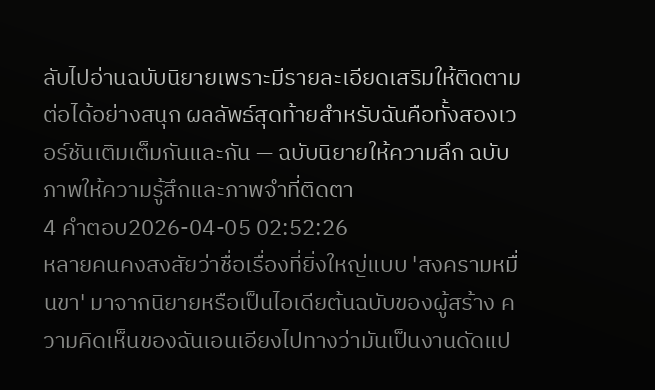ลับไปอ่านฉบับนิยายเพราะมีรายละเอียดเสริมให้ติดตามต่อได้อย่างสนุก ผลลัพธ์สุดท้ายสำหรับฉันคือทั้งสองเวอร์ชันเติมเต็มกันและกัน — ฉบับนิยายให้ความลึก ฉบับภาพให้ความรู้สึกและภาพจำที่ติดตา
4 คำตอบ2026-04-05 02:52:26
หลายคนคงสงสัยว่าชื่อเรื่องที่ยิ่งใหญ่แบบ 'สงครามหมื่นขา' มาจากนิยายหรือเป็นไอเดียต้นฉบับของผู้สร้าง ความคิดเห็นของฉันเอนเอียงไปทางว่ามันเป็นงานดัดแป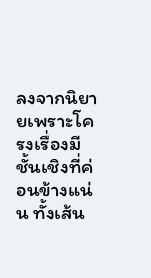ลงจากนิยายเพราะโครงเรื่องมีชั้นเชิงที่ค่อนข้างแน่น ทั้งเส้น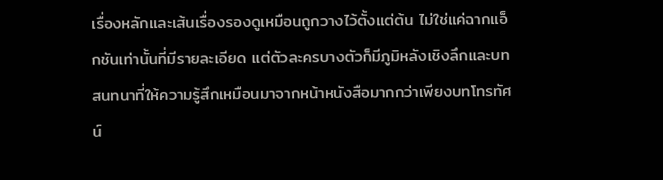เรื่องหลักและเส้นเรื่องรองดูเหมือนถูกวางไว้ตั้งแต่ต้น ไม่ใช่แค่ฉากแอ็กชันเท่านั้นที่มีรายละเอียด แต่ตัวละครบางตัวก็มีภูมิหลังเชิงลึกและบทสนทนาที่ให้ความรู้สึกเหมือนมาจากหน้าหนังสือมากกว่าเพียงบทโทรทัศน์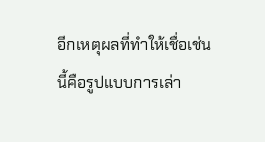อีกเหตุผลที่ทำให้เชื่อเช่นนี้คือรูปแบบการเล่า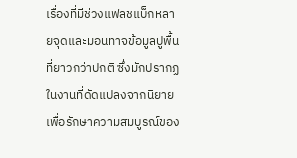เรื่องที่มีช่วงแฟลชแบ็กหลายจุดและมอนทาจข้อมูลปูพื้นที่ยาวกว่าปกติ ซึ่งมักปรากฏในงานที่ดัดแปลงจากนิยายเพื่อรักษาความสมบูรณ์ของ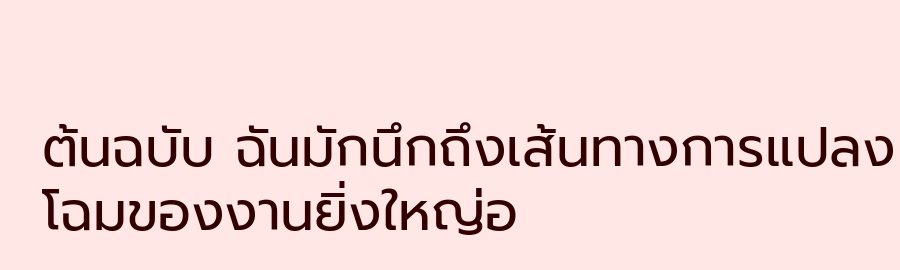ต้นฉบับ ฉันมักนึกถึงเส้นทางการแปลงโฉมของงานยิ่งใหญ่อ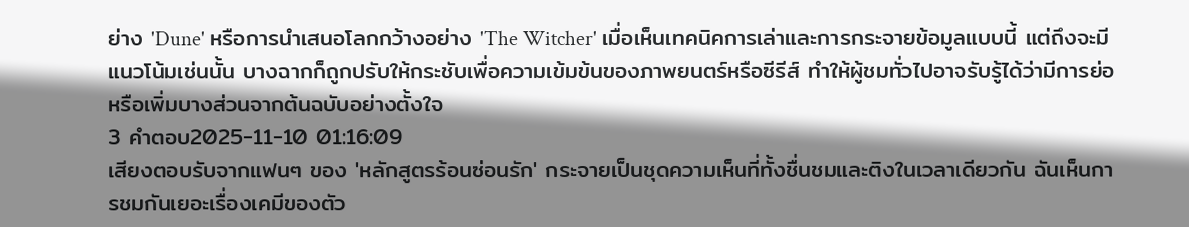ย่าง 'Dune' หรือการนำเสนอโลกกว้างอย่าง 'The Witcher' เมื่อเห็นเทคนิคการเล่าและการกระจายข้อมูลแบบนี้ แต่ถึงจะมีแนวโน้มเช่นนั้น บางฉากก็ถูกปรับให้กระชับเพื่อความเข้มข้นของภาพยนตร์หรือซีรีส์ ทำให้ผู้ชมทั่วไปอาจรับรู้ได้ว่ามีการย่อหรือเพิ่มบางส่วนจากต้นฉบับอย่างตั้งใจ
3 คำตอบ2025-11-10 01:16:09
เสียงตอบรับจากแฟนๆ ของ 'หลักสูตรร้อนซ่อนรัก' กระจายเป็นชุดความเห็นที่ทั้งชื่นชมและติงในเวลาเดียวกัน ฉันเห็นการชมกันเยอะเรื่องเคมีของตัว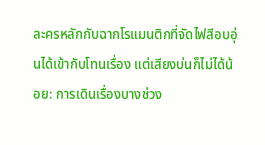ละครหลักกับฉากโรแมนติกที่จัดไฟสีอบอุ่นได้เข้ากับโทนเรื่อง แต่เสียงบ่นก็ไม่ได้น้อย: การเดินเรื่องบางช่วง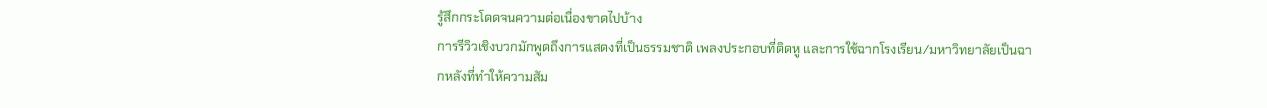รู้สึกกระโดดจนความต่อเนื่องขาดไปบ้าง
การรีวิวเชิงบวกมักพูดถึงการแสดงที่เป็นธรรมชาติ เพลงประกอบที่ติดหู และการใช้ฉากโรงเรียน/มหาวิทยาลัยเป็นฉากหลังที่ทำให้ความสัม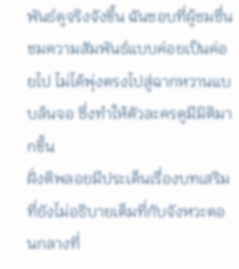พันธ์ดูจริงจังขึ้น ฉันชอบที่ผู้ชมชื่นชมความสัมพันธ์แบบค่อยเป็นค่อยไป ไม่ได้พุ่งตรงไปสู่ฉากหวานแบบล้นจอ ซึ่งทำให้ตัวละครดูมีมิติมากขึ้น
ฝั่งติพลอยมีประเด็นเรื่องบทเสริมที่ยังไม่อธิบายเต็มที่กับจังหวะตอนกลางที่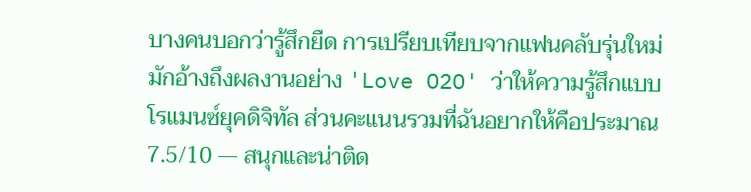บางคนบอกว่ารู้สึกยืด การเปรียบเทียบจากแฟนคลับรุ่นใหม่มักอ้างถึงผลงานอย่าง 'Love O2O' ว่าให้ความรู้สึกแบบโรแมนซ์ยุคดิจิทัล ส่วนคะแนนรวมที่ฉันอยากให้คือประมาณ 7.5/10 — สนุกและน่าติด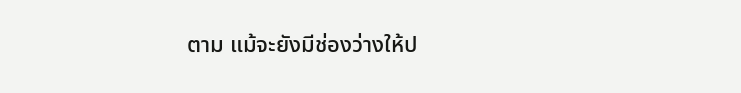ตาม แม้จะยังมีช่องว่างให้ป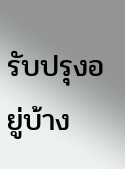รับปรุงอยู่บ้าง